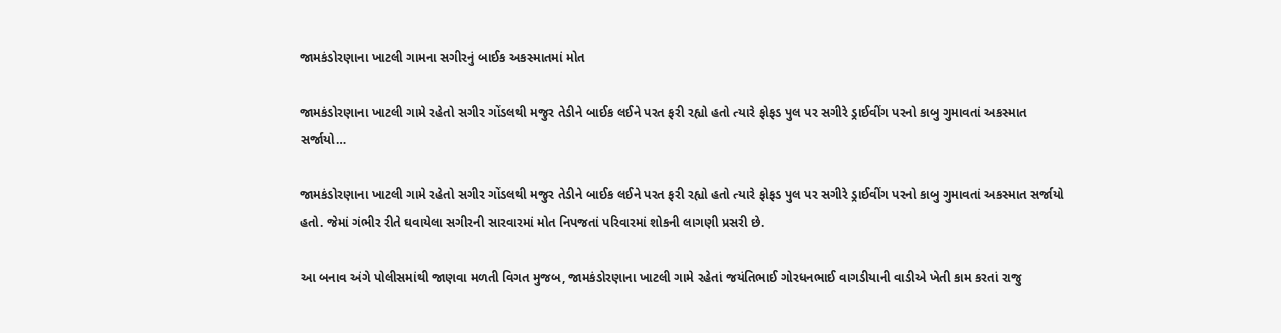જામકંડોરણાના ખાટલી ગામના સગીરનું બાઈક અકસ્માતમાં મોત

જામકંડોરણાના ખાટલી ગામે રહેતો સગીર ગોંડલથી મજુર તેડીને બાઈક લઈને પરત ફરી રહ્યો હતો ત્યારે ફોફડ પુલ પર સગીરે ડ્રાઈવીંગ પરનો કાબુ ગુમાવતાં અકસ્માત સર્જાયો…

જામકંડોરણાના ખાટલી ગામે રહેતો સગીર ગોંડલથી મજુર તેડીને બાઈક લઈને પરત ફરી રહ્યો હતો ત્યારે ફોફડ પુલ પર સગીરે ડ્રાઈવીંગ પરનો કાબુ ગુમાવતાં અકસ્માત સર્જાયો હતો. જેમાં ગંભીર રીતે ઘવાયેલા સગીરની સારવારમાં મોત નિપજતાં પરિવારમાં શોકની લાગણી પ્રસરી છે.

આ બનાવ અંગે પોલીસમાંથી જાણવા મળતી વિગત મુજબ, જામકંડોરણાના ખાટલી ગામે રહેતાં જયંતિભાઈ ગોરધનભાઈ વાગડીયાની વાડીએ ખેતી કામ કરતાં રાજુ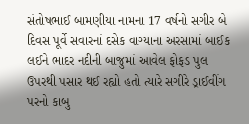સંતોષભાઈ બામણીયા નામના 17 વર્ષનો સગીર બે દિવસ પૂર્વે સવારનાં દસેક વાગ્યાના અરસામાં બાઈક લઈને ભાદર નદીની બાજુમાં આવેલ ફોફડ પુલ ઉપરથી પસાર થઈ રહ્યો હતો ત્યારે સગીરે ડ્રાઈવીંગ પરનો કાબુ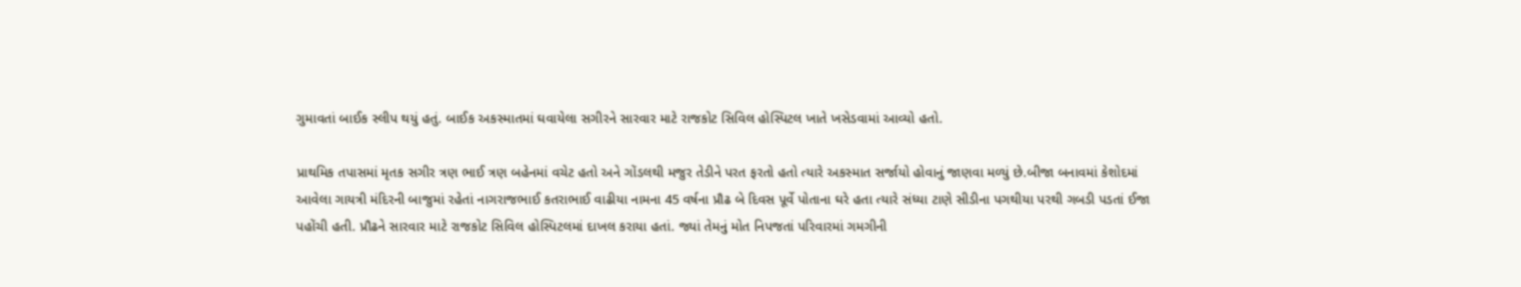ગુમાવતાં બાઈક સ્લીપ થયું હતું. બાઈક અકસ્માતમાં ઘવાયેલા સગીરને સારવાર માટે રાજકોટ સિવિલ હોસ્પિટલ ખાતે ખસેડવામાં આવ્યો હતો.

પ્રાથમિક તપાસમાં મૃતક સગીર ત્રણ ભાઈ ત્રણ બહેનમાં વચેટ હતો અને ગોંડલથી મજુર તેડીને પરત ફરતો હતો ત્યારે અકસ્માત સર્જાયો હોવાનું જાણવા મળ્યું છે.બીજા બનાવમાં કેશોદમાં આવેલા ગાયત્રી મંદિરની બાજુમાં રહેતાં નાગરાજભાઈ કતરાભાઈ વાઢીયા નામના 45 વર્ષના પ્રૌઢ બે દિવસ પૂર્વે પોતાના ઘરે હતા ત્યારે સંધ્યા ટાણે સીડીના પગથીયા પરથી ગબડી પડતાં ઈજા પહોંચી હતી. પ્રૌઢને સારવાર માટે રાજકોટ સિવિલ હોસ્પિટલમાં દાખલ કરાયા હતાં. જ્યાં તેમનું મોત નિપજતાં પરિવારમાં ગમગીની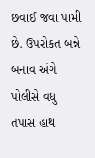છવાઈ જવા પામી છે. ઉપરોકત બન્ને બનાવ અંગે પોલીસે વધુ તપાસ હાથ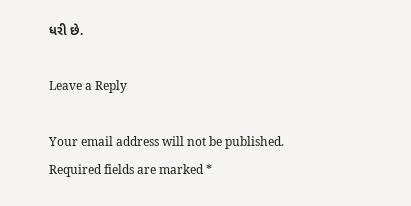ધરી છે.

Leave a Reply

Your email address will not be published. Required fields are marked *